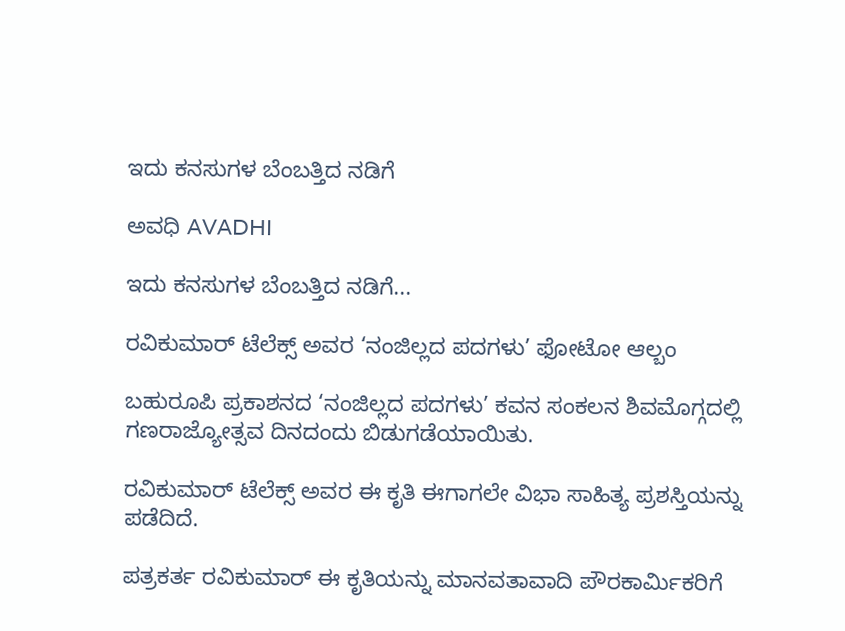ಇದು ಕನಸುಗಳ ಬೆಂಬತ್ತಿದ ನಡಿಗೆ‍

ಅವಧಿ AVADHI

ಇದು ಕನಸುಗಳ ಬೆಂಬತ್ತಿದ ನಡಿಗೆ...

ರವಿಕುಮಾರ್ ಟೆಲೆಕ್ಸ್ ಅವರ ‘ನಂಜಿಲ್ಲದ ಪದಗಳು’ ಫೋಟೋ ಆಲ್ಬಂ

ಬಹುರೂಪಿ ಪ್ರಕಾಶನದ ‘ನಂಜಿಲ್ಲದ ಪದಗಳು’ ಕವನ ಸಂಕಲನ ಶಿವಮೊಗ್ಗದಲ್ಲಿ ಗಣರಾಜ್ಯೋತ್ಸವ ದಿನದಂದು ಬಿಡುಗಡೆಯಾಯಿತು.

ರವಿಕುಮಾರ್ ಟೆಲೆಕ್ಸ್ ಅವರ ಈ ಕೃತಿ ಈಗಾಗಲೇ ವಿಭಾ ಸಾಹಿತ್ಯ ಪ್ರಶಸ್ತಿಯನ್ನು ಪಡೆದಿದೆ.

ಪತ್ರಕರ್ತ ರವಿಕುಮಾರ್ ಈ ಕೃತಿಯನ್ನು ಮಾನವತಾವಾದಿ ಪೌರಕಾರ್ಮಿಕರಿಗೆ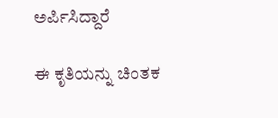ಅರ್ಪಿಸಿದ್ದಾರೆ

ಈ ಕೃತಿಯನ್ನು ಚಿಂತಕ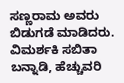ಸಣ್ಣರಾಮ ಅವರು ಬಿಡುಗಡೆ ಮಾಡಿದರು. ವಿಮರ್ಶಕಿ ಸಬಿತಾ ಬನ್ನಾಡಿ, ಹೆಚ್ಚುವರಿ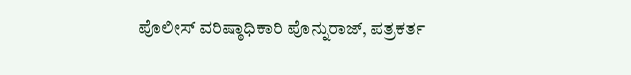ಪೊಲೀಸ್ ವರಿಷ್ಠಾಧಿಕಾರಿ ಪೊನ್ನುರಾಜ್, ಪತ್ರಕರ್ತ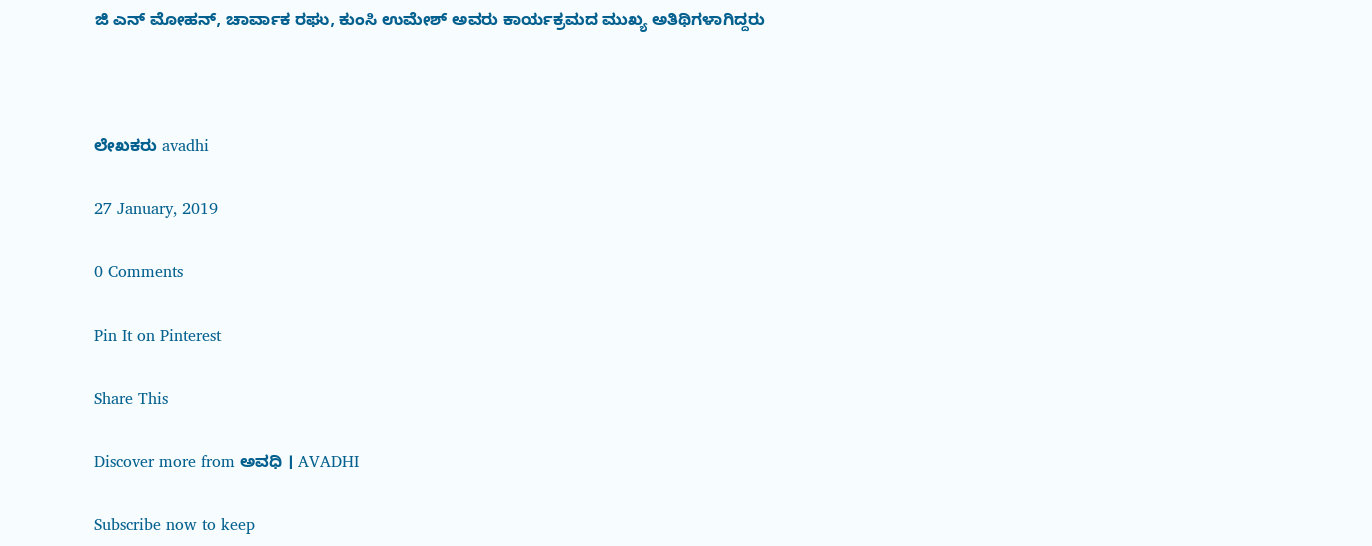ಜಿ ಎನ್ ಮೋಹನ್, ಚಾರ್ವಾಕ ರಘು, ಕುಂಸಿ ಉಮೇಶ್ ಅವರು ಕಾರ್ಯಕ್ರಮದ ಮುಖ್ಯ ಅತಿಥಿಗಳಾಗಿದ್ದರು



ಲೇಖಕರು avadhi

27 January, 2019

0 Comments

Pin It on Pinterest

Share This

Discover more from ಅವಧಿ । AVADHI

Subscribe now to keep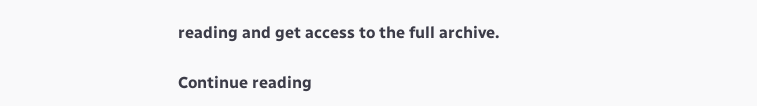reading and get access to the full archive.

Continue reading